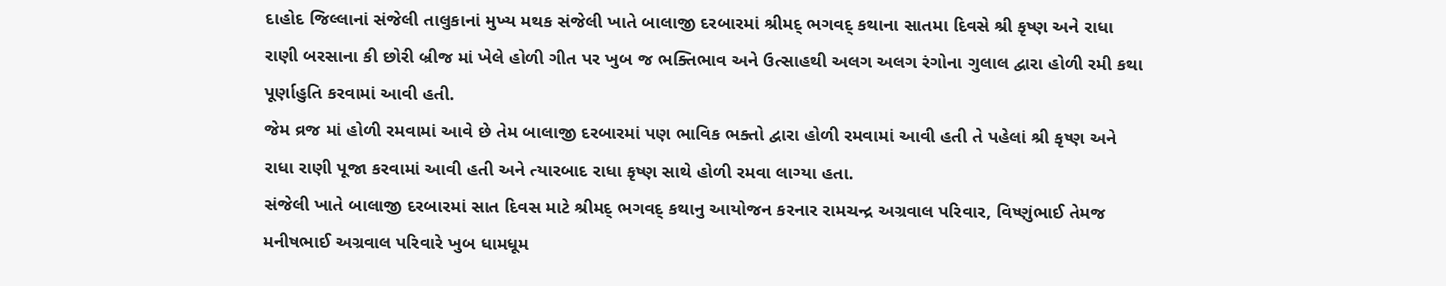દાહોદ જિલ્લાનાં સંજેલી તાલુકાનાં મુખ્ય મથક સંજેલી ખાતે બાલાજી દરબારમાં શ્રીમદ્ ભગવદ્ કથાના સાતમા દિવસે શ્રી કૃષ્ણ અને રાધા રાણી બરસાના કી છોરી બ્રીજ માં ખેલે હોળી ગીત પર ખુબ જ ભક્તિભાવ અને ઉત્સાહથી અલગ અલગ રંગોના ગુલાલ દ્વારા હોળી રમી કથા પૂર્ણાહુતિ કરવામાં આવી હતી.
જેમ વ્રજ માં હોળી રમવામાં આવે છે તેમ બાલાજી દરબારમાં પણ ભાવિક ભક્તો દ્વારા હોળી રમવામાં આવી હતી તે પહેલાં શ્રી કૃષ્ણ અને રાધા રાણી પૂજા કરવામાં આવી હતી અને ત્યારબાદ રાધા કૃષ્ણ સાથે હોળી રમવા લાગ્યા હતા.
સંજેલી ખાતે બાલાજી દરબારમાં સાત દિવસ માટે શ્રીમદ્ ભગવદ્ કથાનુ આયોજન કરનાર રામચન્દ્ર અગ્રવાલ પરિવાર, વિષ્ણુંભાઈ તેમજ મનીષભાઈ અગ્રવાલ પરિવારે ખુબ ધામધૂમ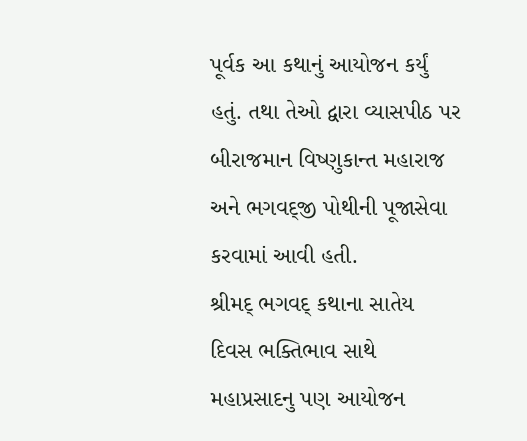પૂર્વક આ કથાનું આયોજન કર્યું હતું. તથા તેઓ દ્વારા વ્યાસપીઠ પર બીરાજમાન વિષ્ણુકાન્ત મહારાજ અને ભગવદ્જી પોથીની પૂજાસેવા કરવામાં આવી હતી.
શ્રીમદ્ ભગવદ્ કથાના સાતેય દિવસ ભક્તિભાવ સાથે મહાપ્રસાદનુ પણ આયોજન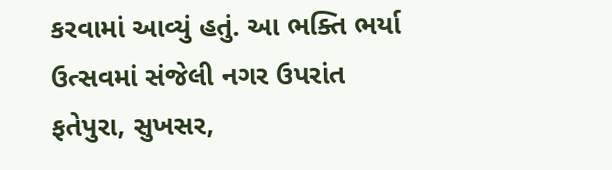કરવામાં આવ્યું હતું. આ ભક્તિ ભર્યા ઉત્સવમાં સંજેલી નગર ઉપરાંત ફતેપુરા, સુખસર,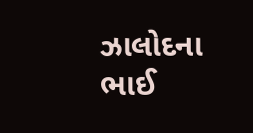ઝાલોદના ભાઈ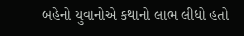બહેનો યુવાનોએ કથાનો લાભ લીધો હતો